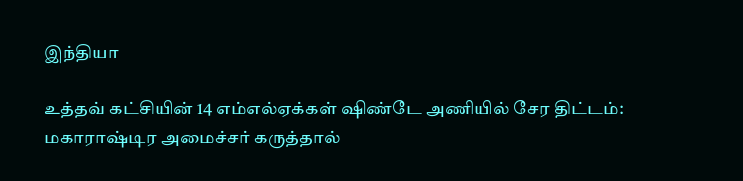இந்தியா

உத்தவ் கட்சியின் 14 எம்எல்ஏக்கள் ஷிண்டே அணியில் சேர திட்டம்: மகாராஷ்டிர அமைச்சர் கருத்தால்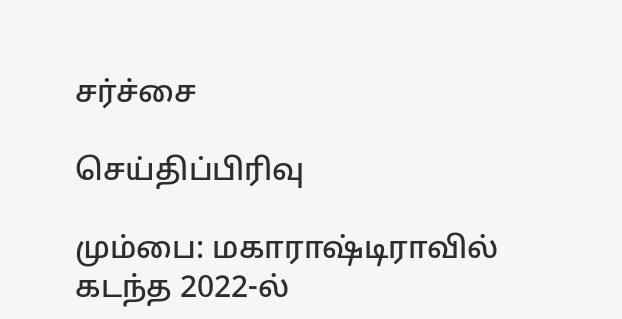சர்ச்சை

செய்திப்பிரிவு

மும்பை: மகாராஷ்டிராவில் கடந்த 2022-ல்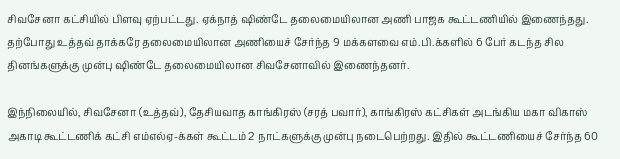சிவசேனா கட்சியில் பிளவு ஏற்பட்டது. ஏக்நாத் ஷிண்டே தலைமையிலான அணி பாஜக கூட்டணியில் இணைந்தது. தற்போது உத்தவ் தாக்கரே தலைமையிலான அணியைச் சேர்ந்த 9 மக்களவை எம்.பி.க்களில் 6 பேர் கடந்த சில தினங்களுக்கு முன்பு ஷிண்டே தலைமையிலான சிவசேனாவில் இணைந்தனர்.

இந்நிலையில், சிவசேனா (உத்தவ்), தேசியவாத காங்கிரஸ் (சரத் பவார்), காங்கிரஸ் கட்சிகள் அடங்கிய மகா விகாஸ் அகாடி கூட்டணிக் கட்சி எம்எல்ஏ-க்கள் கூட்டம் 2 நாட்களுக்கு முன்பு நடைபெற்றது. இதில் கூட்டணியைச் சேர்ந்த 60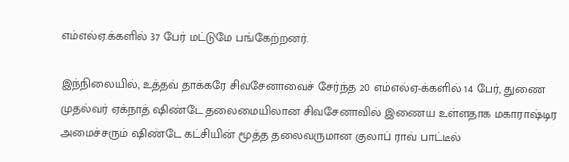எம்எல்ஏ.க்களில் 37 பேர் மட்டுமே பங்கேற்றனர்.

இந்நிலையில், உத்தவ் தாக்கரே சிவசேனாவைச் சேர்ந்த 20 எம்எல்ஏ-க்களில் 14 பேர், துணை முதல்வர் ஏக்நாத் ஷிண்டே தலைமையிலான சிவசேனாவில் இணைய உள்ளதாக மகாராஷ்டிர அமைச்சரும் ஷிண்டே கட்சியின் மூத்த தலைவருமான குலாப் ராவ் பாட்டீல்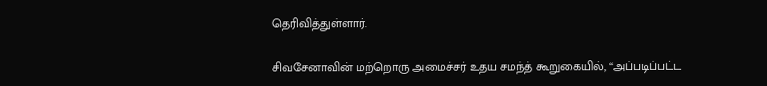தெரிவித்துள்ளார்.

சிவசேனாவின் மற்றொரு அமைச்சர் உதய சமந்த் கூறுகையில், ‘‘அப்படிப்பட்ட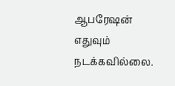ஆபரேஷன் எதுவும் நடக்கவில்லை.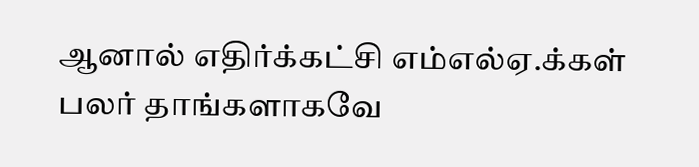ஆனால் எதிர்க்கட்சி எம்எல்ஏ.க்கள் பலர் தாங்களாகவே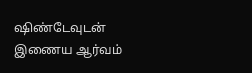ஷிண்டேவுடன் இணைய ஆர்வம்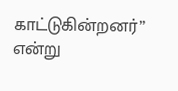காட்டுகின்றனர்’’ என்று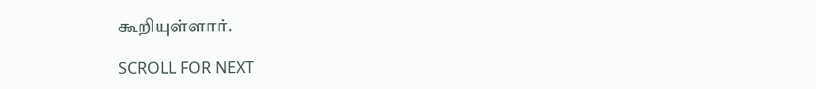கூறியுள்ளார்.

SCROLL FOR NEXT